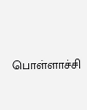பொள்ளாச்சி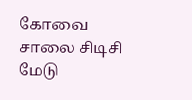கோவை சாலை சிடிசி மேடு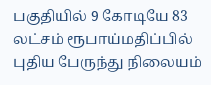பகுதியில் 9 கோடியே 83 லட்சம் ரூபாய்மதிப்பில் புதிய பேருந்து நிலையம்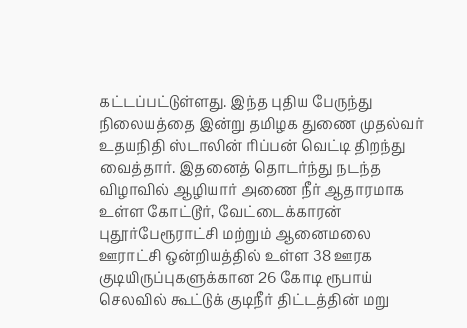கட்டப்பட்டுள்ளது. இந்த புதிய பேருந்து நிலையத்தை இன்று தமிழக துணை முதல்வர் உதயநிதி ஸ்டாலின் ரிப்பன் வெட்டி திறந்து வைத்தார். இதனைத் தொடர்ந்து நடந்த விழாவில் ஆழியார் அணை நீர் ஆதாரமாக உள்ள கோட்டூர், வேட்டைக்காரன் புதூர்பேரூராட்சி மற்றும் ஆனைமலை ஊராட்சி ஒன்றியத்தில் உள்ள 38 ஊரக குடியிருப்புகளுக்கான 26 கோடி ரூபாய் செலவில் கூட்டுக் குடிநீர் திட்டத்தின் மறு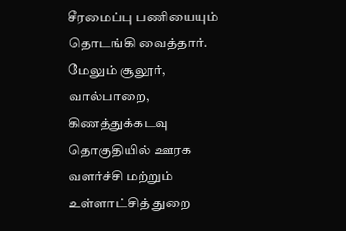சீரமைப்பு பணியையும் தொடங்கி வைத்தார்.
மேலும் சூலூர், வால்பாறை, கிணத்துக்கடவு தொகுதியில் ஊரக வளர்ச்சி மற்றும் உள்ளாட்சித் துறை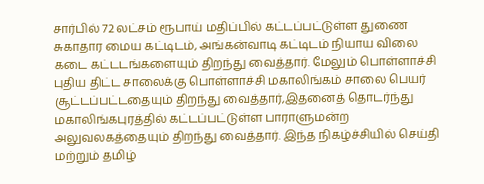சார்பில் 72 லட்சம் ரூபாய் மதிப்பில் கட்டப்பட்டுள்ள துணை சுகாதார மைய கட்டிடம், அங்கன்வாடி கட்டிடம் நியாய விலை கடை கட்டடங்களையும் திறந்து வைத்தார். மேலும் பொள்ளாச்சி புதிய திட்ட சாலைக்கு பொள்ளாச்சி மகாலிங்கம் சாலை பெயர் சூட்டப்பட்டதையும் திறந்து வைத்தார்,இதனைத் தொடர்ந்து மகாலிங்கபுரத்தில் கட்டப்பட்டுள்ள பாராளுமன்ற அலுவலகத்தையும் திறந்து வைத்தார். இந்த நிகழ்ச்சியில் செய்தி மற்றும் தமிழ்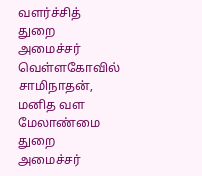வளர்ச்சித் துறை அமைச்சர் வெள்ளகோவில் சாமிநாதன், மனித வள மேலாண்மை துறை அமைச்சர்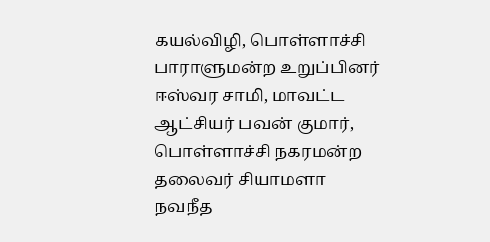கயல்விழி, பொள்ளாச்சி பாராளுமன்ற உறுப்பினர் ஈஸ்வர சாமி, மாவட்ட ஆட்சியர் பவன் குமார், பொள்ளாச்சி நகரமன்ற தலைவர் சியாமளா நவநீத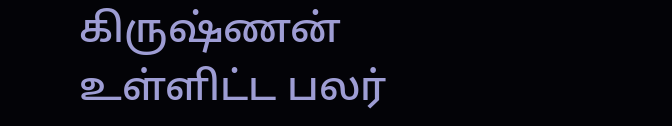கிருஷ்ணன் உள்ளிட்ட பலர்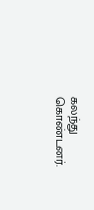கலந்து கொண்டனர்.